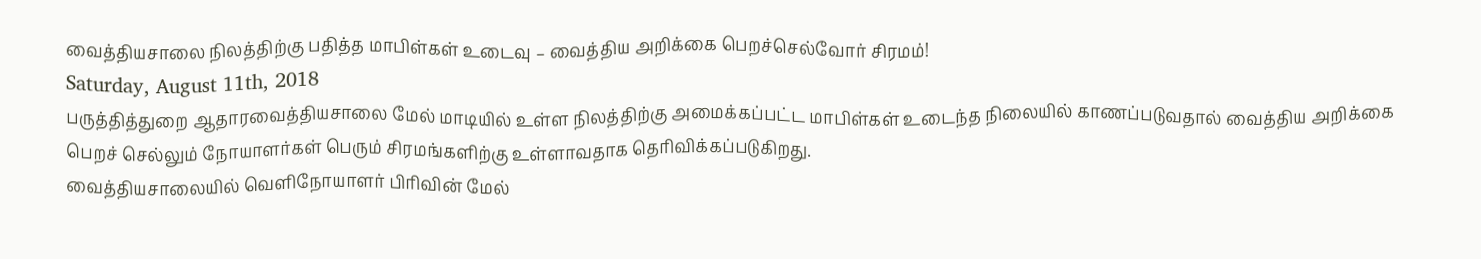வைத்தியசாலை நிலத்திற்கு பதித்த மாபிள்கள் உடைவு – வைத்திய அறிக்கை பெறச்செல்வோர் சிரமம்!
Saturday, August 11th, 2018
பருத்தித்துறை ஆதாரவைத்தியசாலை மேல் மாடியில் உள்ள நிலத்திற்கு அமைக்கப்பட்ட மாபிள்கள் உடைந்த நிலையில் காணப்படுவதால் வைத்திய அறிக்கை பெறச் செல்லும் நோயாளர்கள் பெரும் சிரமங்களிற்கு உள்ளாவதாக தெரிவிக்கப்படுகிறது.
வைத்தியசாலையில் வெளிநோயாளர் பிரிவின் மேல்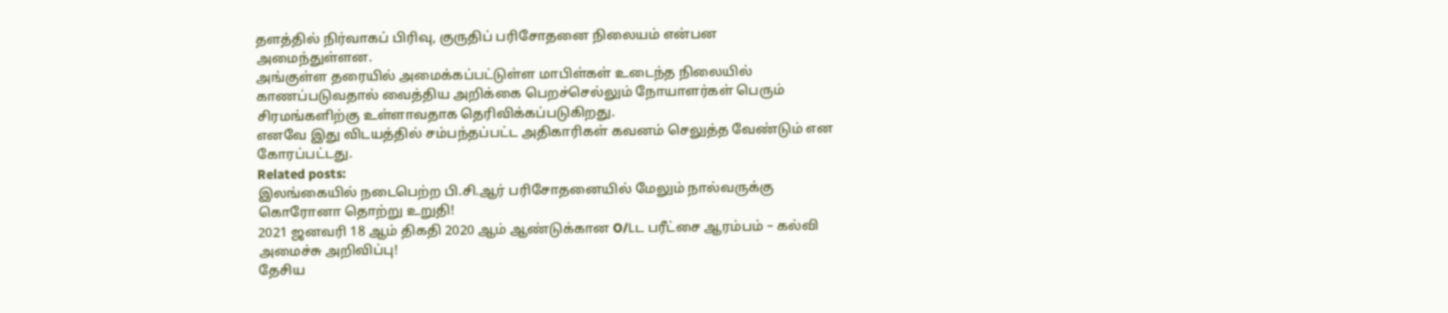தளத்தில் நிர்வாகப் பிரிவு, குருதிப் பரிசோதனை நிலையம் என்பன அமைந்துள்ளன.
அங்குள்ள தரையில் அமைக்கப்பட்டுள்ள மாபிள்கள் உடைந்த நிலையில் காணப்படுவதால் வைத்திய அறிக்கை பெறச்செல்லும் நோயாளர்கள் பெரும் சிரமங்களிற்கு உள்ளாவதாக தெரிவிக்கப்படுகிறது.
எனவே இது விடயத்தில் சம்பந்தப்பட்ட அதிகாரிகள் கவனம் செலுத்த வேண்டும் என கோரப்பட்டது.
Related posts:
இலங்கையில் நடைபெற்ற பி.சி.ஆர் பரிசோதனையில் மேலும் நால்வருக்கு கொரோனா தொற்று உறுதி!
2021 ஜனவரி 18 ஆம் திகதி 2020 ஆம் ஆண்டுக்கான O/Lட பரீட்சை ஆரம்பம் – கல்வி அமைச்சு அறிவிப்பு!
தேசிய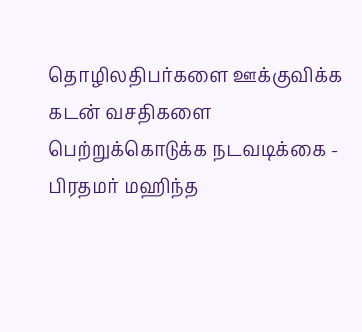தொழிலதிபர்களை ஊக்குவிக்க கடன் வசதிகளை பெற்றுக்கொடுக்க நடவடிக்கை - பிரதமர் மஹிந்த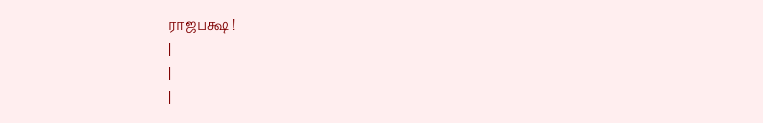ராஜபக்ஷ !
|
|
|